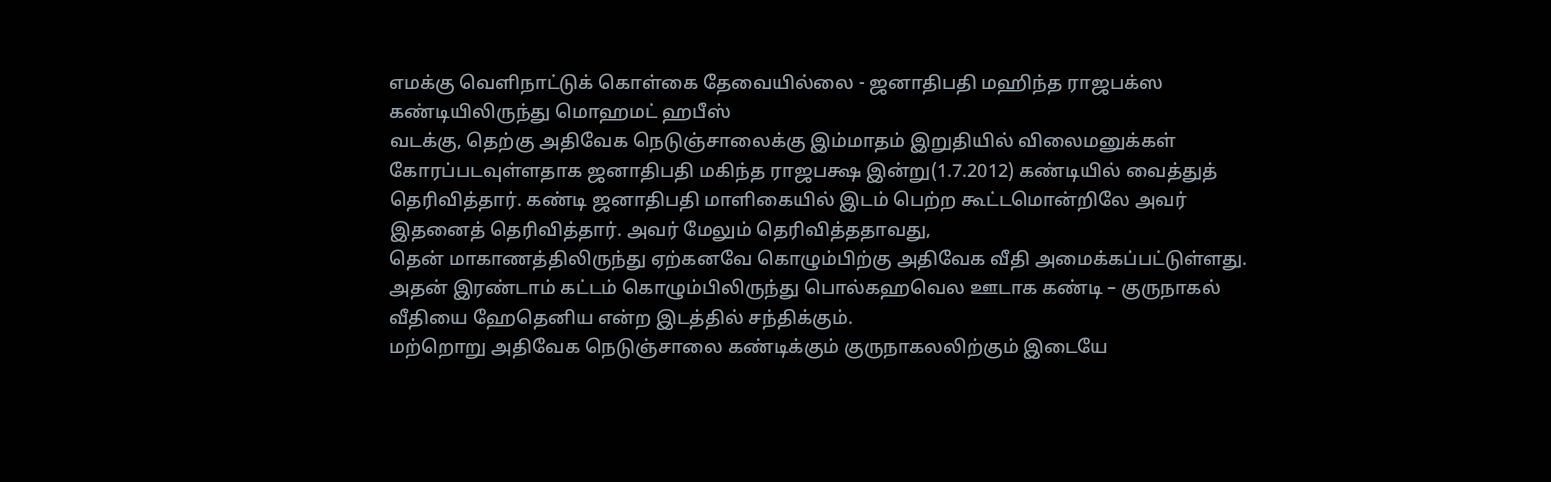எமக்கு வெளிநாட்டுக் கொள்கை தேவையில்லை - ஜனாதிபதி மஹிந்த ராஜபக்ஸ
கண்டியிலிருந்து மொஹமட் ஹபீஸ்
வடக்கு, தெற்கு அதிவேக நெடுஞ்சாலைக்கு இம்மாதம் இறுதியில் விலைமனுக்கள் கோரப்படவுள்ளதாக ஜனாதிபதி மகிந்த ராஜபக்ஷ இன்று(1.7.2012) கண்டியில் வைத்துத் தெரிவித்தார். கண்டி ஜனாதிபதி மாளிகையில் இடம் பெற்ற கூட்டமொன்றிலே அவர் இதனைத் தெரிவித்தார். அவர் மேலும் தெரிவித்ததாவது,
தென் மாகாணத்திலிருந்து ஏற்கனவே கொழும்பிற்கு அதிவேக வீதி அமைக்கப்பட்டுள்ளது. அதன் இரண்டாம் கட்டம் கொழும்பிலிருந்து பொல்கஹவெல ஊடாக கண்டி – குருநாகல் வீதியை ஹேதெனிய என்ற இடத்தில் சந்திக்கும்.
மற்றொறு அதிவேக நெடுஞ்சாலை கண்டிக்கும் குருநாகலலிற்கும் இடையே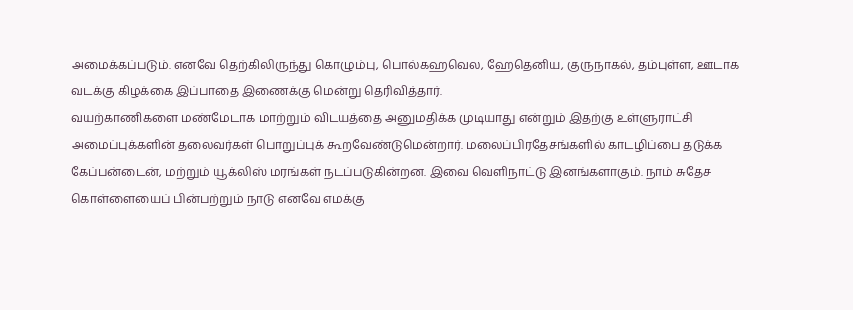அமைக்கப்படும். எனவே தெற்கிலிருந்து கொழும்பு, பொல்கஹவெல, ஹேதெனிய, குருநாகல், தம்புள்ள, ஊடாக வடக்கு கிழக்கை இப்பாதை இணைக்கு மென்று தெரிவித்தார்.
வயற்காணிகளை மண்மேடாக மாற்றும் விடயத்தை அனுமதிக்க முடியாது என்றும் இதற்கு உள்ளுராட்சி அமைப்புக்களின் தலைவர்கள் பொறுப்புக் கூறவேண்டுமென்றார். மலைப்பிரதேசங்களில் காடழிப்பை தடுக்க கேப்பன்டைன், மற்றும் யூக்லிஸ் மரங்கள் நடப்படுகின்றன. இவை வெளிநாட்டு இனங்களாகும். நாம் சுதேச கொள்ளையைப் பின்பற்றும் நாடு எனவே எமக்கு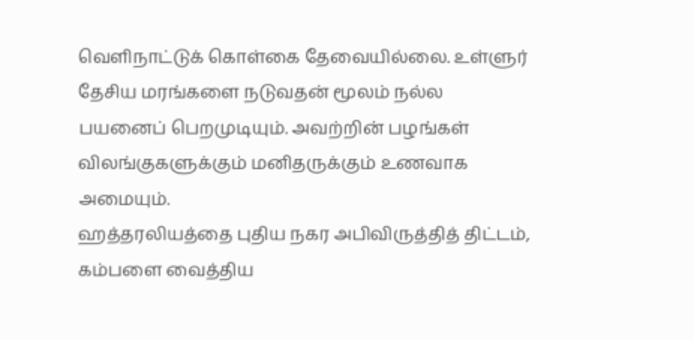வெளிநாட்டுக் கொள்கை தேவையில்லை. உள்ளுர் தேசிய மரங்களை நடுவதன் மூலம் நல்ல பயனைப் பெறமுடியும். அவற்றின் பழங்கள் விலங்குகளுக்கும் மனிதருக்கும் உணவாக அமையும்.
ஹத்தரலியத்தை புதிய நகர அபிவிருத்தித் திட்டம், கம்பளை வைத்திய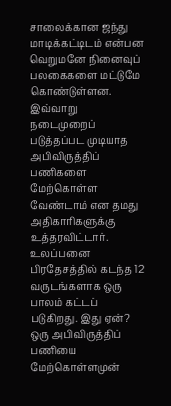சாலைக்கான ஜந்து மாடிக்கட்டிடம் என்பன வெறுமனே நினைவுப் பலகைகளை மட்டுமே கொண்டுள்ளன. இவ்வாறு நடைமுறைப் படுத்தப்பட முடியாத அபிவிருத்திப் பணிகளை மேற்கொள்ள வேண்டாம் என தமது அதிகாரிகளுக்கு உத்தரவிட்டார்.
உலப்பனை பிரதேசத்தில் கடந்த 12 வருடங்களாக ஒரு பாலம் கட்டப் படுகிறது. இது ஏன்? ஒரு அபிவிருத்திப் பணியை மேற்கொள்ளமுன்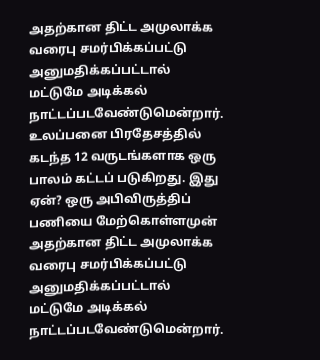அதற்கான திட்ட அமுலாக்க வரைபு சமர்பிக்கப்பட்டு அனுமதிக்கப்பட்டால் மட்டுமே அடிக்கல் நாட்டப்படவேண்டுமென்றார்.
உலப்பனை பிரதேசத்தில் கடந்த 12 வருடங்களாக ஒரு பாலம் கட்டப் படுகிறது. இது ஏன்? ஒரு அபிவிருத்திப் பணியை மேற்கொள்ளமுன் அதற்கான திட்ட அமுலாக்க வரைபு சமர்பிக்கப்பட்டு அனுமதிக்கப்பட்டால் மட்டுமே அடிக்கல் நாட்டப்படவேண்டுமென்றார்.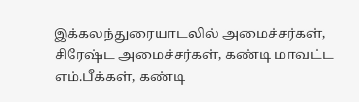இக்கலந்துரையாடலில் அமைச்சர்கள், சிரேஷ்ட அமைச்சர்கள், கண்டி மாவட்ட எம்.பீக்கள், கண்டி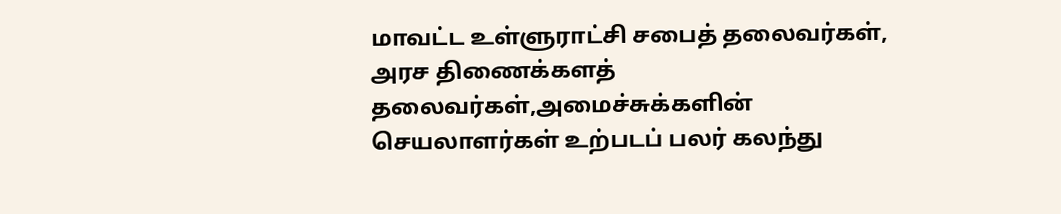மாவட்ட உள்ளுராட்சி சபைத் தலைவர்கள், அரச திணைக்களத் தலைவர்கள்,அமைச்சுக்களின் செயலாளர்கள் உற்படப் பலர் கலந்து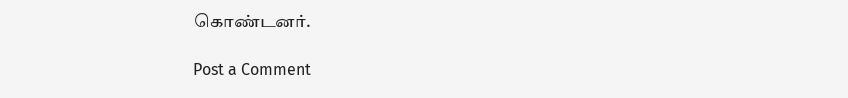கொண்டனர்.

Post a Comment